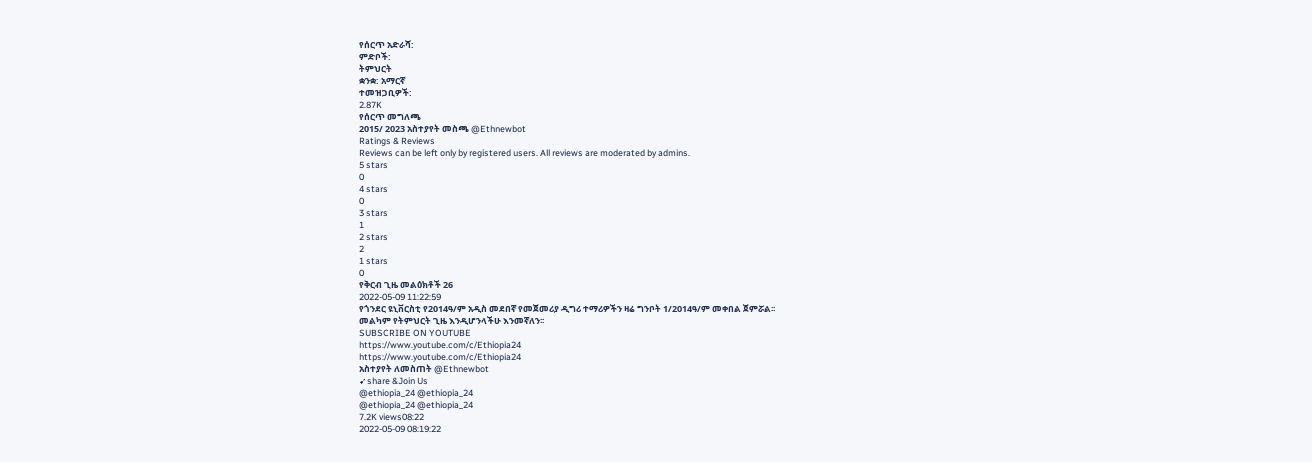የሰርጥ አድራሻ:
ምድቦች:
ትምህርት
ቋንቋ: አማርኛ
ተመዝጋቢዎች:
2.87K
የሰርጥ መግለጫ
2015/ 2023 አስተያየት መስጫ @Ethnewbot
Ratings & Reviews
Reviews can be left only by registered users. All reviews are moderated by admins.
5 stars
0
4 stars
0
3 stars
1
2 stars
2
1 stars
0
የቅርብ ጊዜ መልዕክቶች 26
2022-05-09 11:22:59
የጎንደር ዩኒቨርስቲ የ2014ዓ/ም አዲስ መደበኛ የመጀመሪያ ዲግሪ ተማሪዎችን ዛሬ ግንቦት 1/2014ዓ/ም መቀበል ጀምሯል፡፡
መልካም የትምህርት ጊዜ እንዲሆንላችሁ እንመኛለን፡፡
SUBSCRIBE ON YOUTUBE
https://www.youtube.com/c/Ethiopia24
https://www.youtube.com/c/Ethiopia24
አስተያየት ለመስጠት @Ethnewbot
➹share &Join Us
@ethiopia_24 @ethiopia_24
@ethiopia_24 @ethiopia_24
7.2K views08:22
2022-05-09 08:19:22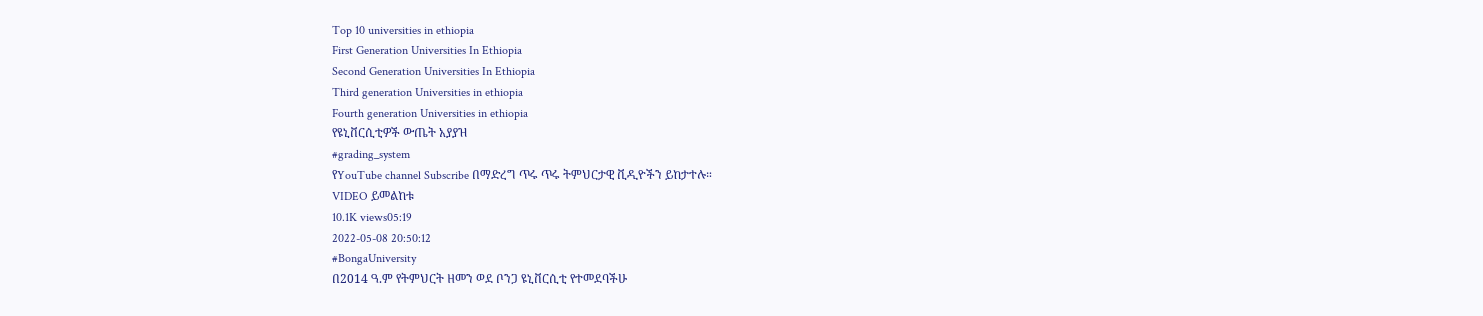Top 10 universities in ethiopia
First Generation Universities In Ethiopia
Second Generation Universities In Ethiopia
Third generation Universities in ethiopia
Fourth generation Universities in ethiopia
የዩኒቨርሲቲዎች ውጤት አያያዝ
#grading_system
የYouTube channel Subscribe በማድረግ ጥሩ ጥሩ ትምህርታዊ ቪዲዮችን ይከታተሉ።
VIDEO ይመልከቱ
10.1K views05:19
2022-05-08 20:50:12
#BongaUniversity
በ2014 ዓ.ም የትምህርት ዘመን ወደ ቦንጋ ዩኒቨርሲቲ የተመደባችሁ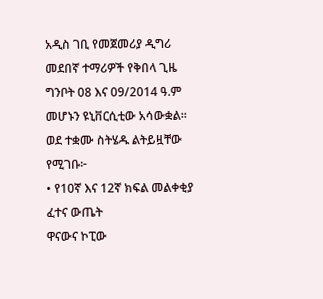አዲስ ገቢ የመጀመሪያ ዲግሪ መደበኛ ተማሪዎች የቅበላ ጊዜ ግንቦት 08 እና 09/2014 ዓ.ም መሆኑን ዩኒቨርሲቲው አሳውቋል።
ወደ ተቋሙ ስትሄዱ ልትይዟቸው የሚገቡ፦
• የ10ኛ እና 12ኛ ክፍል መልቀቂያ ፈተና ውጤት
ዋናውና ኮፒው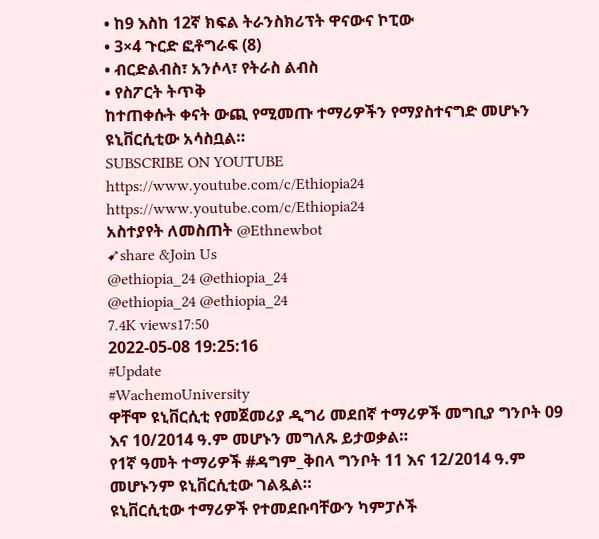• ከ9 እስከ 12ኛ ክፍል ትራንስክሪፕት ዋናውና ኮፒው
• 3×4 ጉርድ ፎቶግራፍ (8)
• ብርድልብስ፣ አንሶላ፣ የትራስ ልብስ
• የስፖርት ትጥቅ
ከተጠቀሱት ቀናት ውጪ የሚመጡ ተማሪዎችን የማያስተናግድ መሆኑን ዩኒቨርሲቲው አሳስቧል።
SUBSCRIBE ON YOUTUBE
https://www.youtube.com/c/Ethiopia24
https://www.youtube.com/c/Ethiopia24
አስተያየት ለመስጠት @Ethnewbot
➹share &Join Us
@ethiopia_24 @ethiopia_24
@ethiopia_24 @ethiopia_24
7.4K views17:50
2022-05-08 19:25:16
#Update
#WachemoUniversity
ዋቸሞ ዩኒቨርሲቲ የመጀመሪያ ዲግሪ መደበኛ ተማሪዎች መግቢያ ግንቦት 09 እና 10/2014 ዓ.ም መሆኑን መግለጹ ይታወቃል።
የ1ኛ ዓመት ተማሪዎች #ዳግም_ቅበላ ግንቦት 11 እና 12/2014 ዓ.ም መሆኑንም ዩኒቨርሲቲው ገልጿል።
ዩኒቨርሲቲው ተማሪዎች የተመደቡባቸውን ካምፓሶች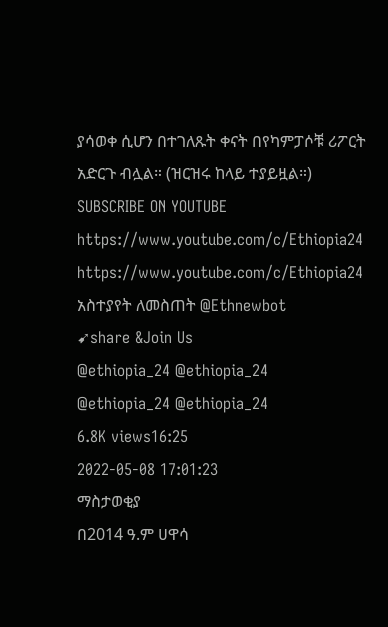ያሳወቀ ሲሆን በተገለጹት ቀናት በየካምፓሶቹ ሪፖርት አድርጉ ብሏል። (ዝርዝሩ ከላይ ተያይዟል።)
SUBSCRIBE ON YOUTUBE
https://www.youtube.com/c/Ethiopia24
https://www.youtube.com/c/Ethiopia24
አስተያየት ለመስጠት @Ethnewbot
➹share &Join Us
@ethiopia_24 @ethiopia_24
@ethiopia_24 @ethiopia_24
6.8K views16:25
2022-05-08 17:01:23
ማስታወቂያ
በ2014 ዓ.ም ሀዋሳ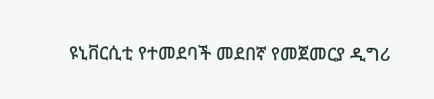ዩኒቨርሲቲ የተመደባች መደበኛ የመጀመርያ ዲግሪ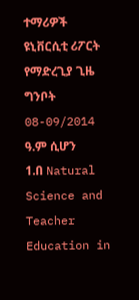ተማሪዎች ዩኒቨርሲቲ ሪፖርት የማድረጊያ ጊዜ ግንቦት 08-09/2014 ዓ.ም ሲሆን
1.በ Natural Science and Teacher Education in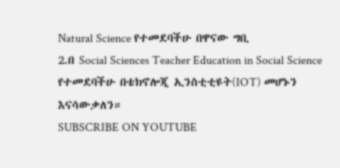Natural Science የተመደባችሁ በዋናው ግቢ
2.በ Social Sciences Teacher Education in Social Science የተመደባችሁ በቴክኖሎጂ ኢንስቲቲዩት(IOT) መሆኑን እናሳውቃለን።
SUBSCRIBE ON YOUTUBE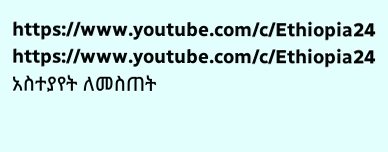https://www.youtube.com/c/Ethiopia24
https://www.youtube.com/c/Ethiopia24
አስተያየት ለመስጠት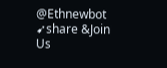@Ethnewbot
➹share &Join Us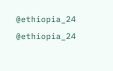@ethiopia_24 @ethiopia_24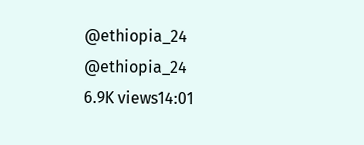@ethiopia_24 @ethiopia_24
6.9K views14:01